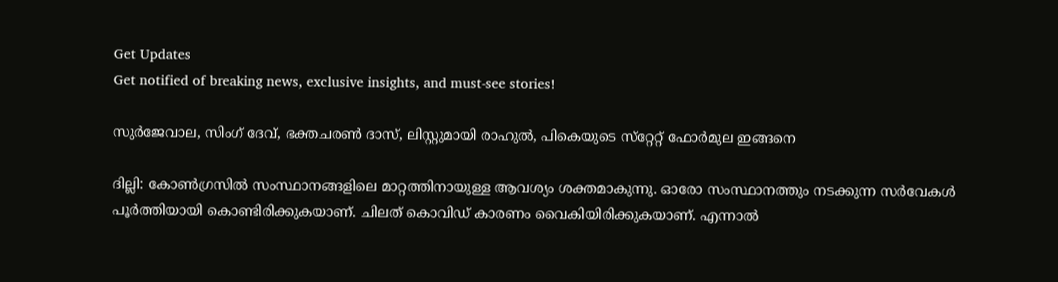Get Updates
Get notified of breaking news, exclusive insights, and must-see stories!

സുര്‍ജേവാല, സിംഗ് ദേവ്, ഭക്തചരണ്‍ ദാസ്, ലിസ്റ്റുമായി രാഹുല്‍, പികെയുടെ സ്‌റ്റേറ്റ് ഫോര്‍മുല ഇങ്ങനെ

ദില്ലി: കോണ്‍ഗ്രസില്‍ സംസ്ഥാനങ്ങളിലെ മാറ്റത്തിനായുള്ള ആവശ്യം ശക്തമാകുന്നു. ഓരോ സംസ്ഥാനത്തും നടക്കുന്ന സര്‍വേകള്‍ പൂര്‍ത്തിയായി കൊണ്ടിരിക്കുകയാണ്. ചിലത് കൊവിഡ് കാരണം വൈകിയിരിക്കുകയാണ്. എന്നാല്‍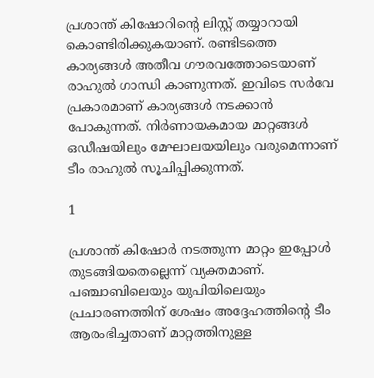പ്രശാന്ത് കിഷോറിന്റെ ലിസ്റ്റ് തയ്യാറായി കൊണ്ടിരിക്കുകയാണ്. രണ്ടിടത്തെ കാര്യങ്ങള്‍ അതീവ ഗൗരവത്തോടെയാണ് രാഹുല്‍ ഗാന്ധി കാണുന്നത്. ഇവിടെ സര്‍വേ പ്രകാരമാണ് കാര്യങ്ങള്‍ നടക്കാന്‍ പോകുന്നത്. നിര്‍ണായകമായ മാറ്റങ്ങള്‍ ഒഡീഷയിലും മേഘാലയയിലും വരുമെന്നാണ് ടീം രാഹുല്‍ സൂചിപ്പിക്കുന്നത്.

1

പ്രശാന്ത് കിഷോര്‍ നടത്തുന്ന മാറ്റം ഇപ്പോള്‍ തുടങ്ങിയതെല്ലെന്ന് വ്യക്തമാണ്. പഞ്ചാബിലെയും യുപിയിലെയും പ്രചാരണത്തിന് ശേഷം അദ്ദേഹത്തിന്റെ ടീം ആരംഭിച്ചതാണ് മാറ്റത്തിനുള്ള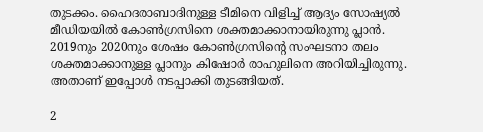തുടക്കം. ഹൈദരാബാദിനുള്ള ടീമിനെ വിളിച്ച് ആദ്യം സോഷ്യല്‍ മീഡിയയില്‍ കോണ്‍ഗ്രസിനെ ശക്തമാക്കാനായിരുന്നു പ്ലാന്‍. 2019നും 2020നും ശേഷം കോണ്‍ഗ്രസിന്റെ സംഘടനാ തലം ശക്തമാക്കാനുള്ള പ്ലാനും കിഷോര്‍ രാഹുലിനെ അറിയിച്ചിരുന്നു. അതാണ് ഇപ്പോള്‍ നടപ്പാക്കി തുടങ്ങിയത്.

2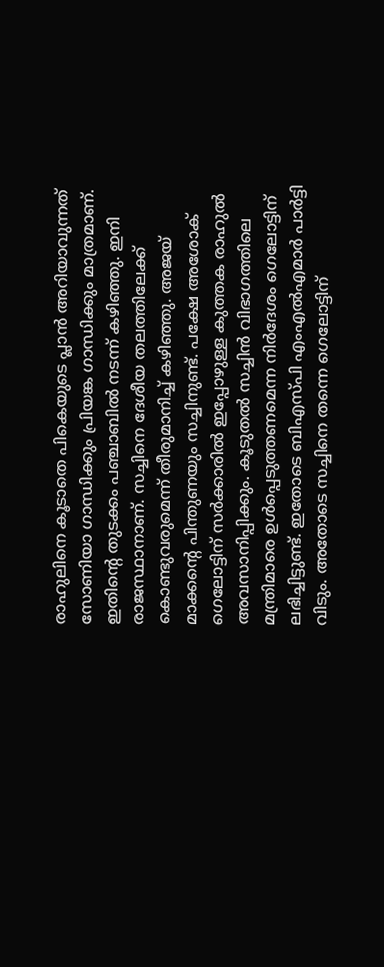രാഹുലിനെ കൂടാതെ പികെയുടെ പ്ലാന്‍ അറിയാവുന്നത് സോണിയാ ഗാന്ധിക്കും പ്രിയങ്ക ഗാന്ധിക്കും മാത്രമാണ്. ഇതിന്റെ തുടക്കം പഞ്ചാബില്‍ നടന്ന് കഴിഞ്ഞു. ഇനി രാജസ്ഥാനാണ്. സച്ചിനെ ദേശീയ തലത്തിലേക്ക് കൊണ്ടുവരുമെന്ന് തീരുമാനിച്ച് കഴിഞ്ഞു. അജയ് മാക്കന്റെ പിന്തുണയും സച്ചിനുണ്ട്. പക്ഷേ അശോക് ഗെലോട്ടിന് സര്‍ക്കാരില്‍ ഇപ്പോഴുള്ള കുത്തക രാഹുല്‍ അവസാനിപ്പിക്കും. കൂടുതല്‍ സച്ചിന്‍ വിഭാഗത്തിലെ മന്ത്രിമാരെ ഉള്‍പ്പെടുത്തണമെന്ന നിര്‍ദേശം ഗെലോട്ടിന് ലഭിച്ചിട്ടുണ്ട്. ഇതോടെ ബിഎസ്പി എംഎല്‍എമാര്‍ പാര്‍ട്ടി വിടും. അതോടെ സച്ചിനെ തന്നെ ഗെലോട്ടിന്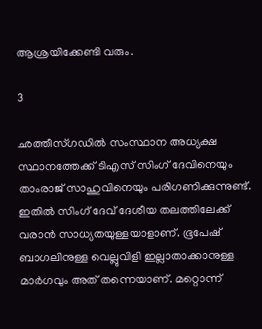ആശ്രയിക്കേണ്ടി വരും.

3

ഛത്തീസ്ഗഡില്‍ സംസ്ഥാന അധ്യക്ഷ സ്ഥാനത്തേക്ക് ടിഎസ് സിംഗ് ദേവിനെയും താംരാജ് സാഹുവിനെയും പരിഗണിക്കുന്നുണ്ട്. ഇതില്‍ സിംഗ് ദേവ് ദേശീയ തലത്തിലേക്ക് വരാന്‍ സാധ്യതയുള്ളയാളാണ്. ഭൂപേഷ് ബാഗലിനുള്ള വെല്ലുവിളി ഇല്ലാതാക്കാനുള്ള മാര്‍ഗവും അത് തന്നെയാണ്. മറ്റൊന്ന്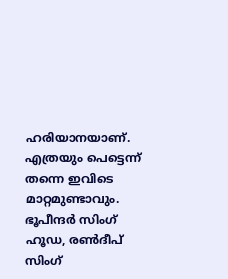ഹരിയാനയാണ്. എത്രയും പെട്ടെന്ന് തന്നെ ഇവിടെ മാറ്റമുണ്ടാവും. ഭൂപീന്ദര്‍ സിംഗ് ഹൂഡ, രണ്‍ദീപ് സിംഗ്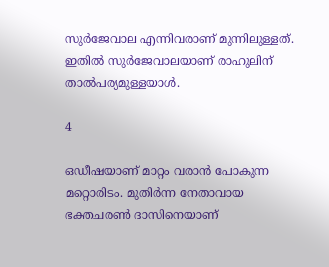സുര്‍ജേവാല എന്നിവരാണ് മുന്നിലുള്ളത്. ഇതില്‍ സുര്‍ജേവാലയാണ് രാഹുലിന് താല്‍പര്യമുള്ളയാള്‍.

4

ഒഡീഷയാണ് മാറ്റം വരാന്‍ പോകുന്ന മറ്റൊരിടം. മുതിര്‍ന്ന നേതാവായ ഭക്തചരണ്‍ ദാസിനെയാണ്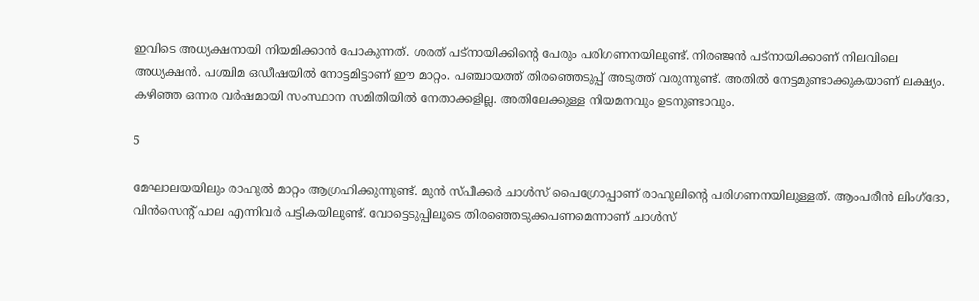ഇവിടെ അധ്യക്ഷനായി നിയമിക്കാന്‍ പോകുന്നത്. ശരത് പട്‌നായിക്കിന്റെ പേരും പരിഗണനയിലുണ്ട്. നിരഞ്ജന്‍ പട്‌നായിക്കാണ് നിലവിലെ അധ്യക്ഷന്‍. പശ്ചിമ ഒഡീഷയില്‍ നോട്ടമിട്ടാണ് ഈ മാറ്റം. പഞ്ചായത്ത് തിരഞ്ഞെടുപ്പ് അടുത്ത് വരുന്നുണ്ട്. അതില്‍ നേട്ടമുണ്ടാക്കുകയാണ് ലക്ഷ്യം. കഴിഞ്ഞ ഒന്നര വര്‍ഷമായി സംസ്ഥാന സമിതിയില്‍ നേതാക്കളില്ല. അതിലേക്കുള്ള നിയമനവും ഉടനുണ്ടാവും.

5

മേഘാലയയിലും രാഹുല്‍ മാറ്റം ആഗ്രഹിക്കുന്നുണ്ട്. മുന്‍ സ്പീക്കര്‍ ചാള്‍സ് പൈഗ്രോപ്പാണ് രാഹുലിന്റെ പരിഗണനയിലുള്ളത്. ആംപരീന്‍ ലിംഗ്‌ദോ, വിന്‍സെന്റ് പാല എന്നിവര്‍ പട്ടികയിലുണ്ട്. വോട്ടെടുപ്പിലൂടെ തിരഞ്ഞെടുക്കപണമെന്നാണ് ചാള്‍സ്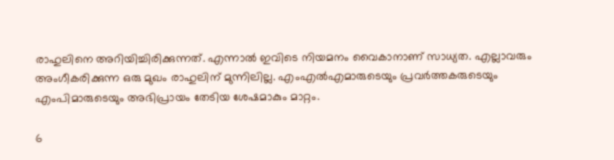രാഹുലിനെ അറിയിച്ചിരിക്കുന്നത്. എന്നാല്‍ ഇവിടെ നിയമനം വൈകാനാണ് സാധ്യത. എല്ലാവരും അംഗീകരിക്കുന്ന ഒരു മുഖം രാഹുലിന് മുന്നിലില്ല. എംഎല്‍എമാരുടെയും പ്രവര്‍ത്തകരുടെയും എംപിമാരുടെയും അഭിപ്രായം തേടിയ ശേഷമാകും മാറ്റം.

6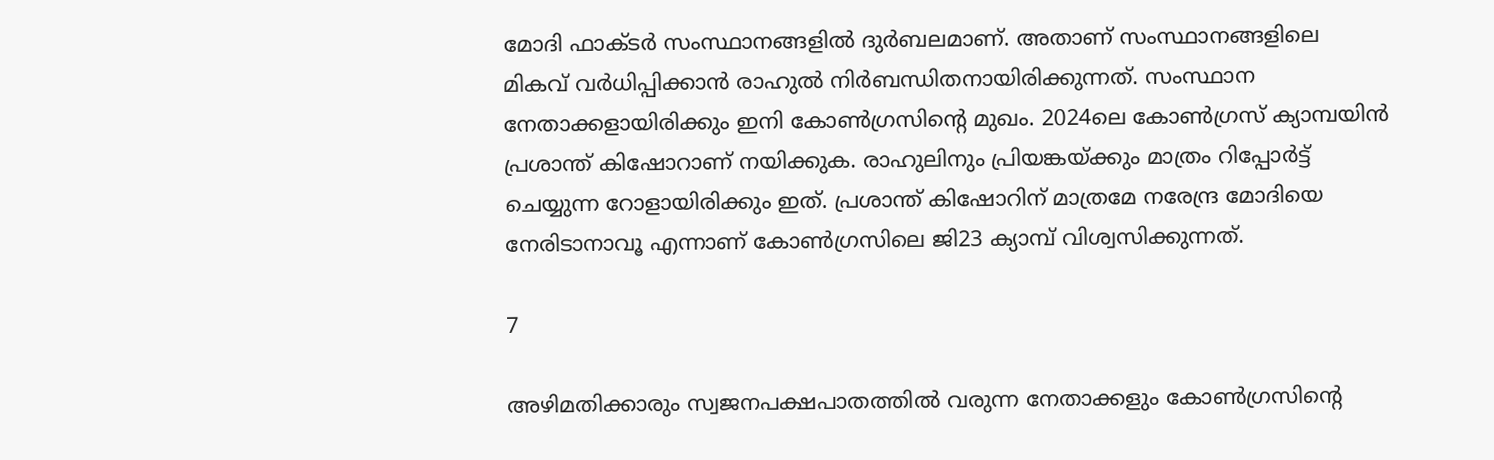മോദി ഫാക്ടര്‍ സംസ്ഥാനങ്ങളില്‍ ദുര്‍ബലമാണ്. അതാണ് സംസ്ഥാനങ്ങളിലെ മികവ് വര്‍ധിപ്പിക്കാന്‍ രാഹുല്‍ നിര്‍ബന്ധിതനായിരിക്കുന്നത്. സംസ്ഥാന നേതാക്കളായിരിക്കും ഇനി കോണ്‍ഗ്രസിന്റെ മുഖം. 2024ലെ കോണ്‍ഗ്രസ് ക്യാമ്പയിന്‍ പ്രശാന്ത് കിഷോറാണ് നയിക്കുക. രാഹുലിനും പ്രിയങ്കയ്ക്കും മാത്രം റിപ്പോര്‍ട്ട് ചെയ്യുന്ന റോളായിരിക്കും ഇത്. പ്രശാന്ത് കിഷോറിന് മാത്രമേ നരേന്ദ്ര മോദിയെ നേരിടാനാവൂ എന്നാണ് കോണ്‍ഗ്രസിലെ ജി23 ക്യാമ്പ് വിശ്വസിക്കുന്നത്.

7

അഴിമതിക്കാരും സ്വജനപക്ഷപാതത്തില്‍ വരുന്ന നേതാക്കളും കോണ്‍ഗ്രസിന്റെ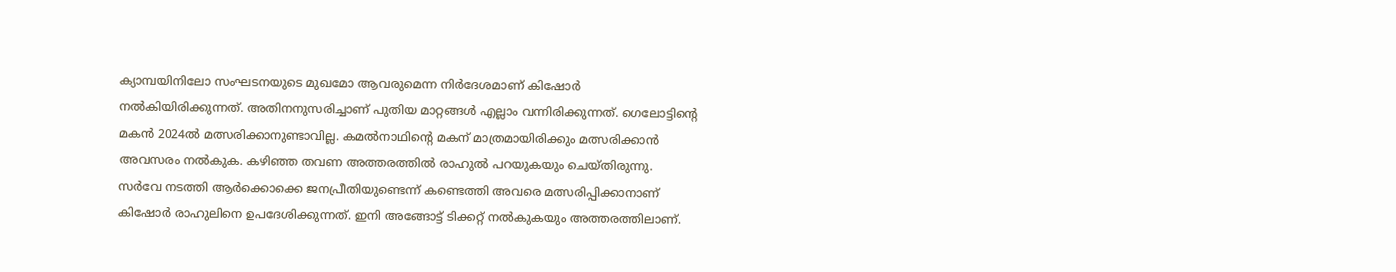ക്യാമ്പയിനിലോ സംഘടനയുടെ മുഖമോ ആവരുമെന്ന നിര്‍ദേശമാണ് കിഷോര്‍ നല്‍കിയിരിക്കുന്നത്. അതിനനുസരിച്ചാണ് പുതിയ മാറ്റങ്ങള്‍ എല്ലാം വന്നിരിക്കുന്നത്. ഗെലോട്ടിന്റെ മകന്‍ 2024ല്‍ മത്സരിക്കാനുണ്ടാവില്ല. കമല്‍നാഥിന്റെ മകന് മാത്രമായിരിക്കും മത്സരിക്കാന്‍ അവസരം നല്‍കുക. കഴിഞ്ഞ തവണ അത്തരത്തില്‍ രാഹുല്‍ പറയുകയും ചെയ്തിരുന്നു. സര്‍വേ നടത്തി ആര്‍ക്കൊക്കെ ജനപ്രീതിയുണ്ടെന്ന് കണ്ടെത്തി അവരെ മത്സരിപ്പിക്കാനാണ് കിഷോര്‍ രാഹുലിനെ ഉപദേശിക്കുന്നത്. ഇനി അങ്ങോട്ട് ടിക്കറ്റ് നല്‍കുകയും അത്തരത്തിലാണ്.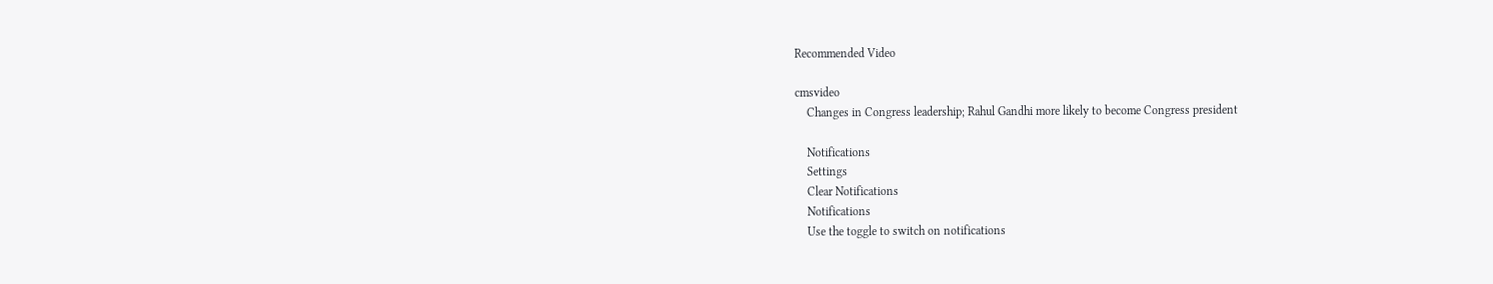Recommended Video

cmsvideo
    Changes in Congress leadership; Rahul Gandhi more likely to become Congress president

    Notifications
    Settings
    Clear Notifications
    Notifications
    Use the toggle to switch on notifications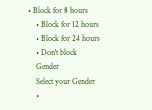• Block for 8 hours
    • Block for 12 hours
    • Block for 24 hours
    • Don't block
    Gender
    Select your Gender
    •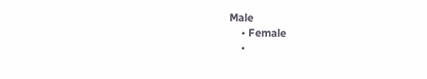Male
    • Female
    •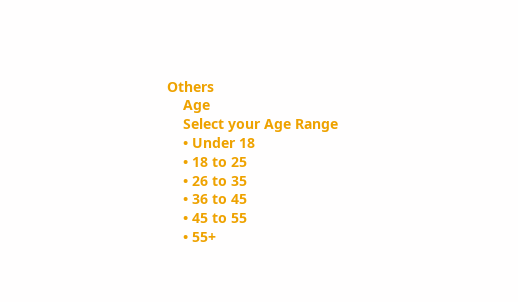Others
    Age
    Select your Age Range
    • Under 18
    • 18 to 25
    • 26 to 35
    • 36 to 45
    • 45 to 55
    • 55+